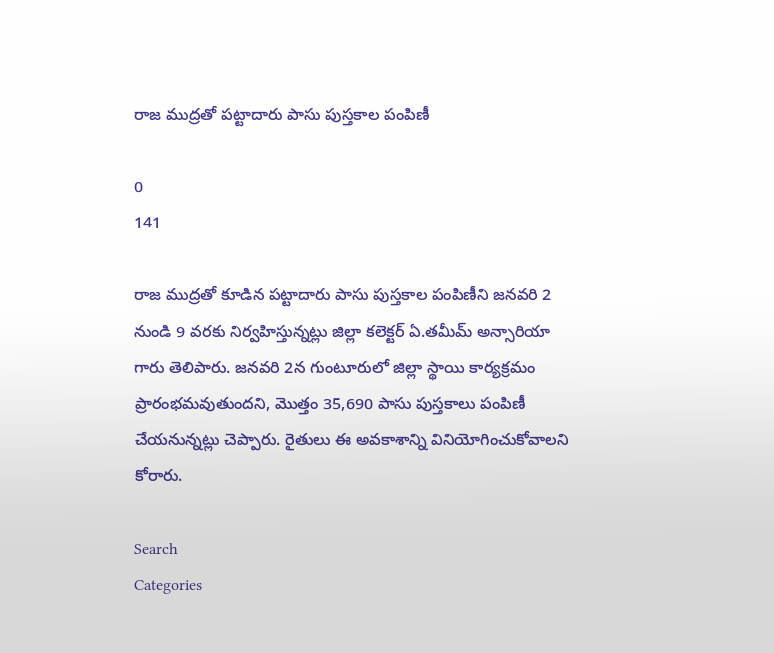రాజ ముద్రతో పట్టాదారు పాసు పుస్తకాల పంపిణీ

0
141

రాజ ముద్రతో కూడిన పట్టాదారు పాసు పుస్తకాల పంపిణీని జనవరి 2 నుండి 9 వరకు నిర్వహిస్తున్నట్లు జిల్లా కలెక్టర్ ఏ.తమీమ్ అన్సారియా గారు తెలిపారు. జనవరి 2న గుంటూరులో జిల్లా స్థాయి కార్యక్రమం ప్రారంభమవుతుందని, మొత్తం 35,690 పాసు పుస్తకాలు పంపిణీ చేయనున్నట్లు చెప్పారు. రైతులు ఈ అవకాశాన్ని వినియోగించుకోవాలని కోరారు.

Search
Categories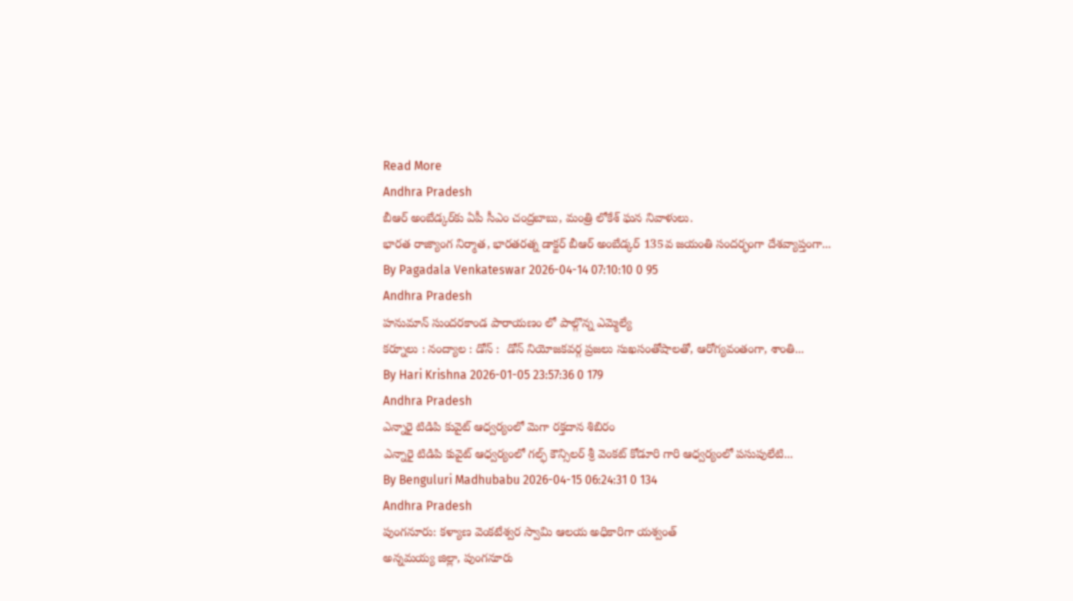Read More
Andhra Pradesh
బీఆర్ అంబేడ్కర్‌కు ఏపీ సీఎం చంద్రబాబు, మంత్రి లోకేశ్ ఘన నివాళులు.
భారత రాజ్యాంగ నిర్మాత, భారతరత్న డాక్టర్ బీఆర్ అంబేడ్కర్ 135వ జయంతి సందర్భంగా దేశవ్యాప్తంగా...
By Pagadala Venkateswar 2026-04-14 07:10:10 0 95
Andhra Pradesh
హనుమాన్ సుందరకాండ పారాయణం లో పాల్గొన్న ఎమ్మెల్యే
కర్నూలు : నంద్యాల : డోన్ :  డోన్ నియోజకవర్గ ప్రజలు సుఖసంతోషాలతో, ఆరోగ్యవంతంగా, శాంతి...
By Hari Krishna 2026-01-05 23:57:36 0 179
Andhra Pradesh
ఎన్నారై టిడిపి కువైట్ ఆధ్వర్యంలో మెగా రక్తదాన శిబిరం
ఎన్నారై టిడిపి కువైట్ ఆధ్వర్యంలో గల్ఫ్ కౌన్సిలర్ శ్రీ వెంకట్ కోడూరి గారి ఆధ్వర్యంలో పసుపులేటి...
By Benguluri Madhubabu 2026-04-15 06:24:31 0 134
Andhra Pradesh
పుంగనూరు: కళ్యాణ వెంకటేశ్వర స్వామి ఆలయ అధికారిగా యశ్వంత్
అన్నమయ్య జిల్లా, పుంగనూరు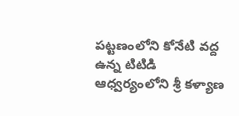పట్టణంలోని కోనేటి వద్ద ఉన్న టిటిడి ఆధ్వర్యంలోని శ్రీ కళ్యాణ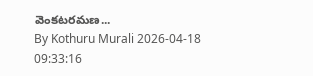వెంకటరమణ...
By Kothuru Murali 2026-04-18 09:33:16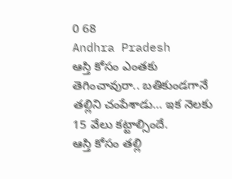0 68
Andhra Pradesh
ఆస్తి కోసం ఎంతకు తెగించావురా.. బతికుండగానే తల్లిని చంపేశాడు… ఇక నెలకు 15 వేలు కట్టాల్సిందే.
ఆస్తి కోసం తల్లి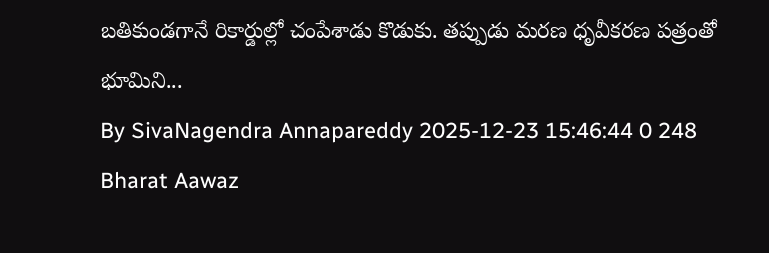బతికుండగానే రికార్డుల్లో చంపేశాడు కొడుకు. తప్పుడు మరణ ధృవీకరణ పత్రంతో భూమిని...
By SivaNagendra Annapareddy 2025-12-23 15:46:44 0 248
Bharat Aawaz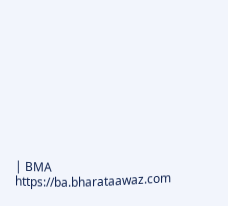| BMA https://ba.bharataawaz.com